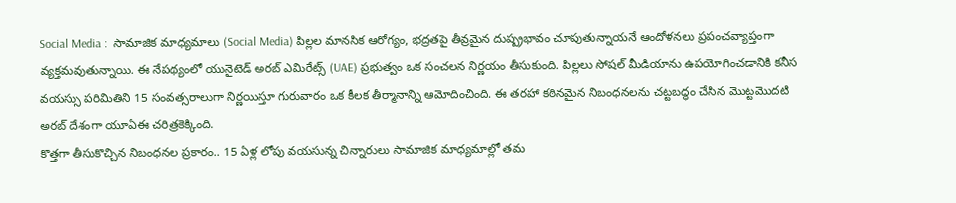Social Media :  సామాజిక మాధ్యమాలు (Social Media) పిల్లల మానసిక ఆరోగ్యం, భద్రతపై తీవ్రమైన దుష్ప్రభావం చూపుతున్నాయనే ఆందోళనలు ప్రపంచవ్యాప్తంగా వ్యక్తమవుతున్నాయి. ఈ నేపథ్యంలో యునైటెడ్ అరబ్ ఎమిరేట్స్ (UAE) ప్రభుత్వం ఒక సంచలన నిర్ణయం తీసుకుంది. పిల్లలు సోషల్ మీడియాను ఉపయోగించడానికి కనీస వయస్సు పరిమితిని 15 సంవత్సరాలుగా నిర్ణయిస్తూ గురువారం ఒక కీలక తీర్మానాన్ని ఆమోదించింది. ఈ తరహా కఠినమైన నిబంధనలను చట్టబద్ధం చేసిన మొట్టమొదటి అరబ్ దేశంగా యూఏఈ చరిత్రకెక్కింది.
కొత్తగా తీసుకొచ్చిన నిబంధనల ప్రకారం.. 15 ఏళ్ల లోపు వయసున్న చిన్నారులు సామాజిక మాధ్యమాల్లో తమ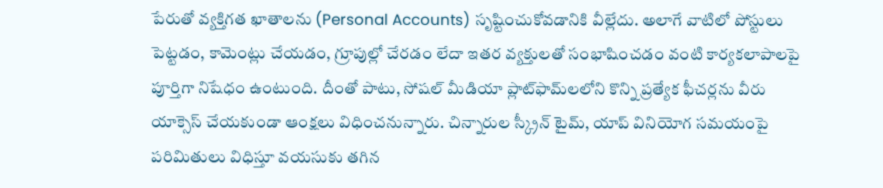పేరుతో వ్యక్తిగత ఖాతాలను (Personal Accounts) సృష్టించుకోవడానికి వీల్లేదు. అలాగే వాటిలో పోస్టులు పెట్టడం, కామెంట్లు చేయడం, గ్రూపుల్లో చేరడం లేదా ఇతర వ్యక్తులతో సంభాషించడం వంటి కార్యకలాపాలపై పూర్తిగా నిషేధం ఉంటుంది. దీంతో పాటు, సోషల్ మీడియా ప్లాట్‌ఫామ్‌లలోని కొన్ని ప్రత్యేక ఫీచర్లను వీరు యాక్సెస్ చేయకుండా ఆంక్షలు విధించనున్నారు. చిన్నారుల స్క్రీన్ టైమ్, యాప్ వినియోగ సమయంపై పరిమితులు విధిస్తూ వయసుకు తగిన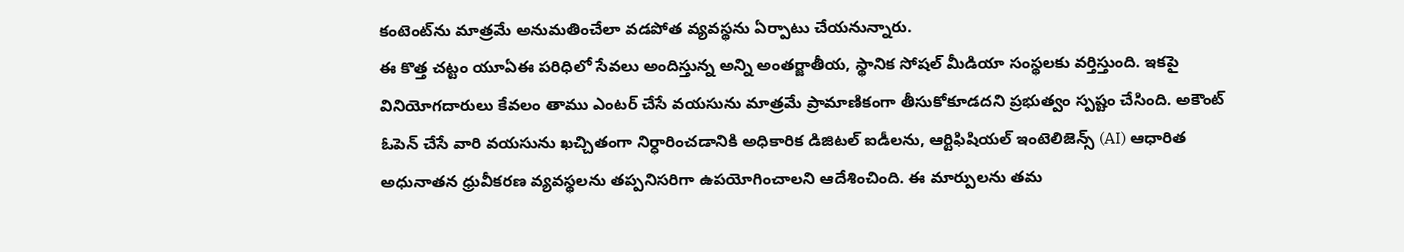కంటెంట్‌ను మాత్రమే అనుమతించేలా వడపోత వ్యవస్థను ఏర్పాటు చేయనున్నారు.
ఈ కొత్త చట్టం యూఏఈ పరిధిలో సేవలు అందిస్తున్న అన్ని అంతర్జాతీయ, స్థానిక సోషల్ మీడియా సంస్థలకు వర్తిస్తుంది. ఇకపై వినియోగదారులు కేవలం తాము ఎంటర్ చేసే వయసును మాత్రమే ప్రామాణికంగా తీసుకోకూడదని ప్రభుత్వం స్పష్టం చేసింది. అకౌంట్ ఓపెన్ చేసే వారి వయసును ఖచ్చితంగా నిర్ధారించడానికి అధికారిక డిజిటల్ ఐడీలను, ఆర్టిఫిషియల్ ఇంటెలిజెన్స్ (AI) ఆధారిత అధునాతన ధ్రువీకరణ వ్యవస్థలను తప్పనిసరిగా ఉపయోగించాలని ఆదేశించింది. ఈ మార్పులను తమ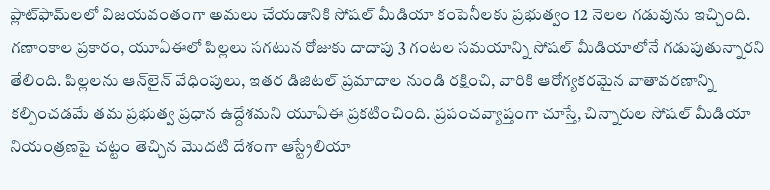ప్లాట్‌ఫామ్‌లలో విజయవంతంగా అమలు చేయడానికి సోషల్ మీడియా కంపెనీలకు ప్రభుత్వం 12 నెలల గడువును ఇచ్చింది.
గణాంకాల ప్రకారం, యూఏఈలో పిల్లలు సగటున రోజుకు దాదాపు 3 గంటల సమయాన్ని సోషల్ మీడియాలోనే గడుపుతున్నారని తేలింది. పిల్లలను ఆన్‌లైన్ వేధింపులు, ఇతర డిజిటల్ ప్రమాదాల నుండి రక్షించి, వారికి ఆరోగ్యకరమైన వాతావరణాన్ని కల్పించడమే తమ ప్రభుత్వ ప్రధాన ఉద్దేశమని యూఏఈ ప్రకటించింది. ప్రపంచవ్యాప్తంగా చూస్తే, చిన్నారుల సోషల్ మీడియా నియంత్రణపై చట్టం తెచ్చిన మొదటి దేశంగా ఆస్ట్రేలియా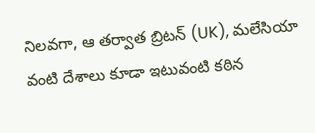నిలవగా, ఆ తర్వాత బ్రిటన్ (UK), మలేసియా వంటి దేశాలు కూడా ఇటువంటి కఠిన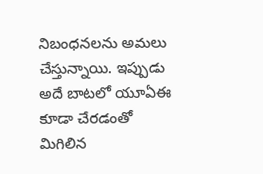నిబంధనలను అమలు చేస్తున్నాయి. ఇప్పుడు అదే బాటలో యూఏఈ కూడా చేరడంతో మిగిలిన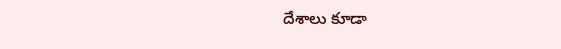దేశాలు కూడా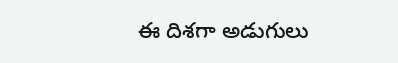ఈ దిశగా అడుగులు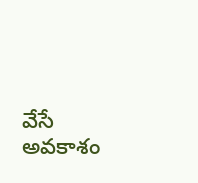వేసే అవకాశం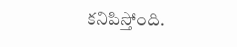కనిపిస్తోంది.